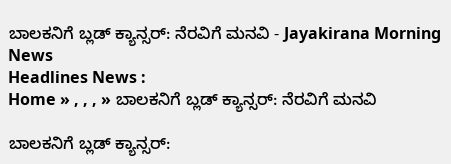ಬಾಲಕನಿಗೆ ಬ್ಲಡ್ ಕ್ಯಾನ್ಸರ್: ನೆರವಿಗೆ ಮನವಿ - Jayakirana Morning News
Headlines News :
Home » , , , » ಬಾಲಕನಿಗೆ ಬ್ಲಡ್ ಕ್ಯಾನ್ಸರ್: ನೆರವಿಗೆ ಮನವಿ

ಬಾಲಕನಿಗೆ ಬ್ಲಡ್ ಕ್ಯಾನ್ಸರ್: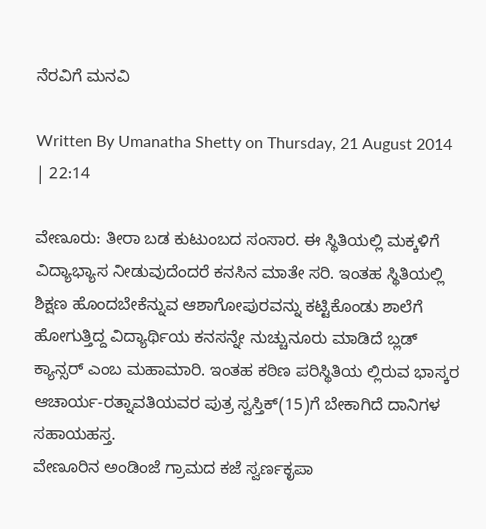ನೆರವಿಗೆ ಮನವಿ

Written By Umanatha Shetty on Thursday, 21 August 2014 | 22:14

ವೇಣೂರು: ತೀರಾ ಬಡ ಕುಟುಂಬದ ಸಂಸಾರ. ಈ ಸ್ಥಿತಿಯಲ್ಲಿ ಮಕ್ಕಳಿಗೆ ವಿದ್ಯಾಭ್ಯಾಸ ನೀಡುವುದೆಂದರೆ ಕನಸಿನ ಮಾತೇ ಸರಿ. ಇಂತಹ ಸ್ಥಿತಿಯಲ್ಲಿ ಶಿಕ್ಷಣ ಹೊಂದಬೇಕೆನ್ನುವ ಆಶಾಗೋಪುರವನ್ನು ಕಟ್ಟಿಕೊಂಡು ಶಾಲೆಗೆ ಹೋಗುತ್ತಿದ್ದ ವಿದ್ಯಾರ್ಥಿಯ ಕನಸನ್ನೇ ನುಚ್ಚುನೂರು ಮಾಡಿದೆ ಬ್ಲಡ್ ಕ್ಯಾನ್ಸರ್ ಎಂಬ ಮಹಾಮಾರಿ. ಇಂತಹ ಕಠಿಣ ಪರಿಸ್ಥಿತಿಯ ಲ್ಲಿರುವ ಭಾಸ್ಕರ ಆಚಾರ್ಯ-ರತ್ನಾವತಿಯವರ ಪುತ್ರ ಸ್ವಸ್ತಿಕ್(15)ಗೆ ಬೇಕಾಗಿದೆ ದಾನಿಗಳ ಸಹಾಯಹಸ್ತ.
ವೇಣೂರಿನ ಅಂಡಿಂಜೆ ಗ್ರಾಮದ ಕಜೆ ಸ್ವರ್ಣಕೃಪಾ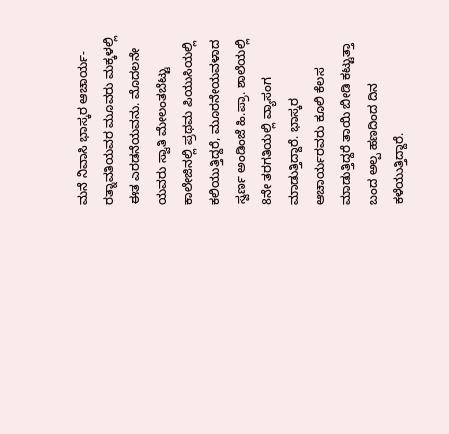ಮನೆ ನಿವಾಸಿ ಭಾಸ್ಕರ ಆಚಾರ್ಯ-ರತ್ನಾವತಿಯವರ ಮೂವರು ಮಕ್ಕಳಲ್ಲಿ ಈತ ಎರಡನೆಯವನು. ಮೊದಲನೇ ಯವರು ಸ್ವಾತಿ ಮೇಲಂತಬೆಟ್ಟು ಕಾಲೇಜಿನಲ್ಲಿ ಪ್ರಥಮ ಪಿಯುಸಿಯಲ್ಲಿ ಕಲಿಯುತ್ತಿದ್ದರೆ, ಮೂರನೇಯವಳಾದ ಸ್ವರ್ಣ ಅಂಡಿಂಜೆ ಹಿ.ಪ್ರಾ. ಶಾಲೆಯಲ್ಲಿ 8ನೇ ತರಗತಿಯಲ್ಲಿ ವ್ಯಾಸಂಗ ಮಾಡುತ್ತಿದ್ದಾರೆ. ಭಾಸ್ಕರ ಆಚಾರ್ಯರವರು ಕೂಲಿ ಕೆಲಸ ಮಾಡುತ್ತಿದ್ದರೆ ತಾಯಿ ಬೀಡಿ ಕಟ್ಟುತ್ತಾ ಬಂದ ಅಲ್ಪ ಹಣದಿಂದ ದಿನ ಕಳೆಯುತ್ತಿದ್ದಾರೆ.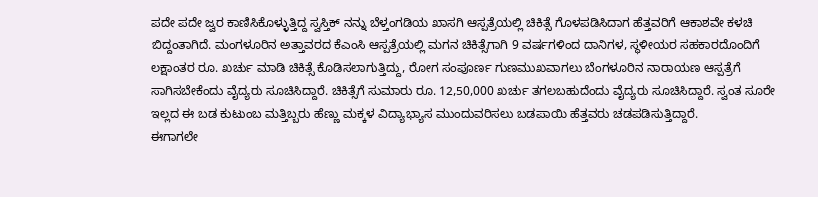ಪದೇ ಪದೇ ಜ್ವರ ಕಾಣಿಸಿಕೊಳ್ಳುತ್ತಿದ್ದ ಸ್ವಸ್ತಿಕ್ ನನ್ನು ಬೆಳ್ತಂಗಡಿಯ ಖಾಸಗಿ ಆಸ್ಪತ್ರೆಯಲ್ಲಿ ಚಿಕಿತ್ಸೆ ಗೊಳಪಡಿಸಿದಾಗ ಹೆತ್ತವರಿಗೆ ಆಕಾಶವೇ ಕಳಚಿ ಬಿದ್ದಂತಾಗಿದೆ. ಮಂಗಳೂರಿನ ಅತ್ತಾವರದ ಕೆಎಂಸಿ ಆಸ್ಪತ್ರೆಯಲ್ಲಿ ಮಗನ ಚಿಕಿತ್ಸೆಗಾಗಿ 9 ವರ್ಷಗಳಿಂದ ದಾನಿಗಳ, ಸ್ಥಳೀಯರ ಸಹಕಾರದೊಂದಿಗೆ ಲಕ್ಷಾಂತರ ರೂ. ಖರ್ಚು ಮಾಡಿ ಚಿಕಿತ್ಸೆ ಕೊಡಿಸಲಾಗುತ್ತಿದ್ದು, ರೋಗ ಸಂಪೂರ್ಣ ಗುಣಮುಖವಾಗಲು ಬೆಂಗಳೂರಿನ ನಾರಾಯಣ ಆಸ್ಪತ್ರೆಗೆ ಸಾಗಿಸಬೇಕೆಂದು ವೈದ್ಯರು ಸೂಚಿಸಿದ್ದಾರೆ. ಚಿಕಿತ್ಸೆಗೆ ಸುಮಾರು ರೂ. 12,50,000 ಖರ್ಚು ತಗಲಬಹುದೆಂದು ವೈದ್ಯರು ಸೂಚಿಸಿದ್ದಾರೆ. ಸ್ವಂತ ಸೂರೇ ಇಲ್ಲದ ಈ ಬಡ ಕುಟುಂಬ ಮತ್ತಿಬ್ಬರು ಹೆಣ್ಣು ಮಕ್ಕಳ ವಿದ್ಯಾಭ್ಯಾಸ ಮುಂದುವರಿಸಲು ಬಡಪಾಯಿ ಹೆತ್ತವರು ಚಡಪಡಿಸುತ್ತಿದ್ದಾರೆ.
ಈಗಾಗಲೇ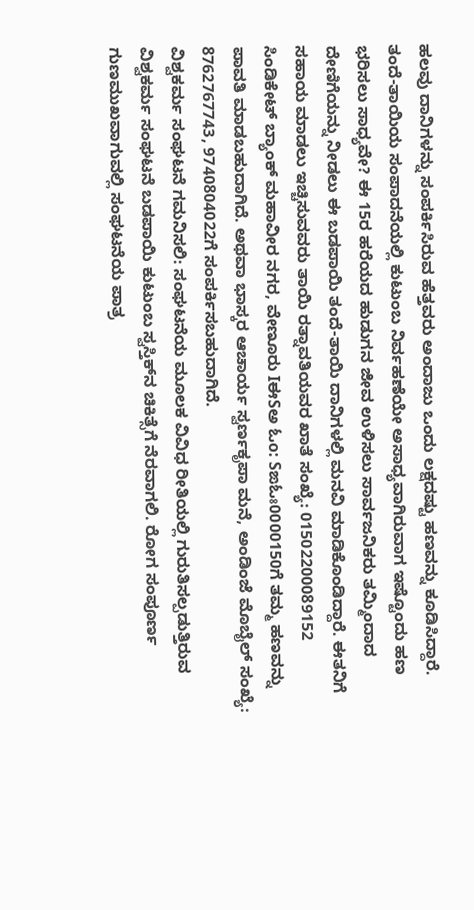ಹಲವು ದಾನಿಗಳನ್ನು ಸಂಪರ್ಕಿಸಿರುವ ಹೆತ್ತವರು ಅಂದಾಜು ಒಂದು ಲಕ್ಷದಷ್ಟು ಹಣವನ್ನು ಕೂಡಿಸಿದ್ದಾರೆ. ತಂದೆ-ತಾಯಿಯ ಸಂಪಾದನೆಯಲ್ಲಿ ಕುಟುಂಬ ನಿರ್ವಹಣೆಯೇ ಅಸಾಧ್ಯವಾಗಿರುವಾಗ ಇಷ್ಟೊಂದು ಹಣ ಭರಿಸಲು ಸಾಧ್ಯವೇ? ಈ 15ರ ಹರೆಯದ ಹುಡುಗನ ಜೀವ ಉಳಿಸಲು ಸಾರ್ವಜನಿಕರು ತಮ್ಮಿಂದಾದ ದೇಣಿಗೆಯನ್ನು ನೀಡಲು ಈ ಬಡಪಾಯಿ ತಂದೆ-ತಾಯಿ ದಾನಿಗಳಲ್ಲಿ ಮನವಿ ಮಾಡಿಕೊಂಡಿದ್ದಾರೆ. ಈತನಿಗೆ ಸಹಾಯ ಮಾಡಲು ಇಚ್ಚಿಸುವವರು ತಾಯಿ ರತ್ನಾವತಿಯವರ ಖಾತೆ ಸಂಖ್ಯೆ: 01502200089152 ಸಿಂಡಿಕೇಟ್ ಬ್ಯಾಂಕ್ ಮಹಾವೀರ ನಗರ, ವೇಣೂರು IಈSಅ ಓo: Sಙಓಃ0000150ಗೆ ತಮ್ಮ ಹಣವನ್ನು ಪಾವತಿ ಮಾಡಬಹುದಾಗಿದೆ. ಅಥವಾ ಭಾಸ್ಕರ ಆಚಾರ್ಯ ಸ್ವರ್ಣಕೃಪಾ ಮನೆ, ಅಂಡಿಂಜೆ ಮೊಬೈಲ್ ಸಂಖ್ಯೆ: 8762767743, 9740804022ಗೆ ಸಂಪರ್ಕಿಸಬಹುದಾಗಿದೆ.
ವಿಶ್ವಕರ್ಮ ಸಂಘಟನೆ ಗಮನಿಸಲಿ: ಸಂಘಟನೆಯ ಮೂಲಕ ವಿವಿಧ ರೀತಿಯಲ್ಲಿ ಗುರುತಿಸಲ್ಪಡುತ್ತಿರುವ ವಿಶ್ವಕರ್ಮ ಸಂಘಟನೆ ಬಡಪಾಯಿ ಕುಟುಂಬ ಸ್ವಸ್ತಿಕ್‍ನ ಚಿಕಿತ್ಸೆಗೆ ನೆರವಾಗಲಿ. ರೋಗ ಸಂಪೂರ್ಣ ಗುಣಮುಖವಾಗುವಲ್ಲಿ ಸಂಘಟನೆಯ ಪಾತ್ರ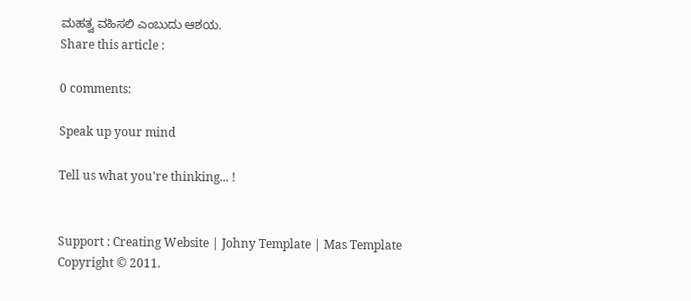ಮಹತ್ವ ವಹಿಸಲಿ ಎಂಬುದು ಆಶಯ.
Share this article :

0 comments:

Speak up your mind

Tell us what you're thinking... !


Support : Creating Website | Johny Template | Mas Template
Copyright © 2011.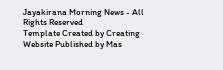Jayakirana Morning News - All Rights Reserved
Template Created by Creating Website Published by Mas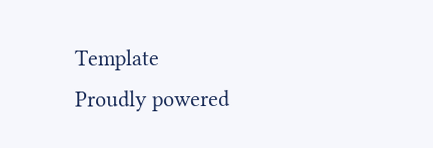Template
Proudly powered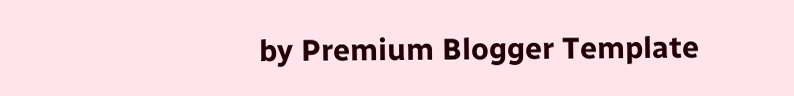by Premium Blogger Template